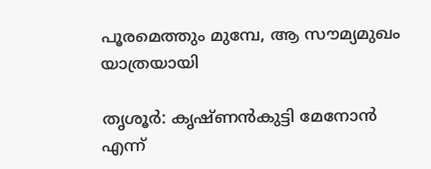പൂരമെത്തും മുമ്പേ, ആ സൗമ്യമുഖം യാത്രയായി

തൃശൂർ: കൃഷ്ണൻകുട്ടി മേനോൻ എന്ന്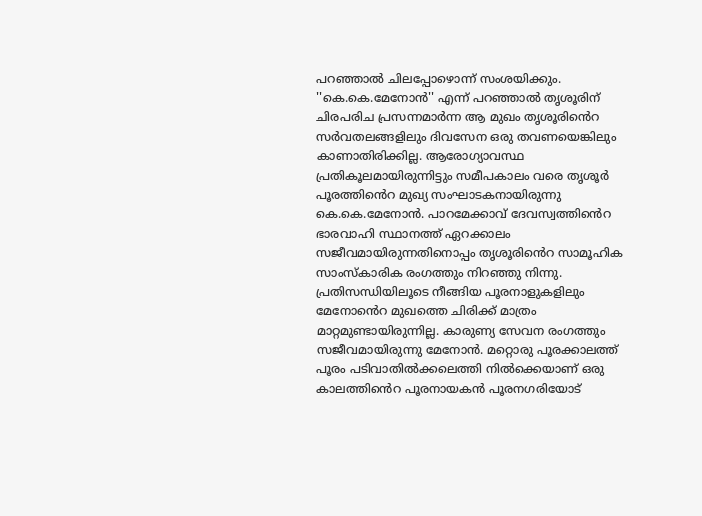പറഞ്ഞാൽ ചിലപ്പോഴൊന്ന് സംശയിക്കും. ''കെ.കെ.മേനോൻ'' എന്ന് പറഞ്ഞാൽ തൃശൂരിന് ചിരപരിച പ്രസന്നമാർന്ന ആ മുഖം തൃശൂരിൻെറ സർവതലങ്ങളിലും ദിവസേന ഒരു തവണയെങ്കിലും കാണാതിരിക്കില്ല. ആരോഗ്യാവസ്ഥ പ്രതികൂലമായിരുന്നിട്ടും സമീപകാലം വരെ തൃശൂർ പൂരത്തിൻെറ മുഖ്യ സംഘാടകനായിരുന്നു കെ.കെ.മേനോൻ. പാറമേക്കാവ് ദേവസ്വത്തിൻെറ ഭാരവാഹി സ്ഥാനത്ത് ഏറക്കാലം സജീവമായിരുന്നതിനൊപ്പം തൃശൂരിൻെറ സാമൂഹിക സാംസ്കാരിക രംഗത്തും നിറഞ്ഞു നിന്നു. പ്രതിസന്ധിയിലൂടെ നീങ്ങിയ പൂരനാളുകളിലും മേനോൻെറ മുഖത്തെ ചിരിക്ക് മാത്രം മാറ്റമുണ്ടായിരുന്നില്ല. കാരുണ്യ സേവന രംഗത്തും സജീവമായിരുന്നു മേനോൻ. മറ്റൊരു പൂരക്കാലത്ത് പൂരം പടിവാതിൽക്കലെത്തി നിൽക്കെയാണ് ഒരു കാലത്തിൻെറ പൂരനായകൻ പൂരനഗരിയോട്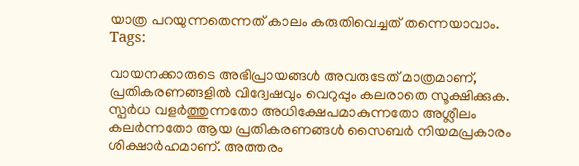യാത്ര പറയുന്നതെന്നത് കാലം കരുതിവെച്ചത് തന്നെയാവാം.
Tags:

വായനക്കാരുടെ അഭിപ്രായങ്ങള്‍ അവരുടേത് മാത്രമാണ്, പ്രതികരണങ്ങളിൽ വിദ്വേഷവും വെറുപ്പും കലരാതെ സൂക്ഷിക്കുക. സ്പർധ വളർത്തുന്നതോ അധിക്ഷേപമാകുന്നതോ അശ്ലീലം കലർന്നതോ ആയ പ്രതികരണങ്ങൾ സൈബർ നിയമപ്രകാരം ശിക്ഷാർഹമാണ്. അത്തരം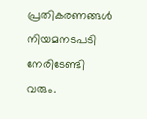പ്രതികരണങ്ങൾ നിയമനടപടി നേരിടേണ്ടി വരും.